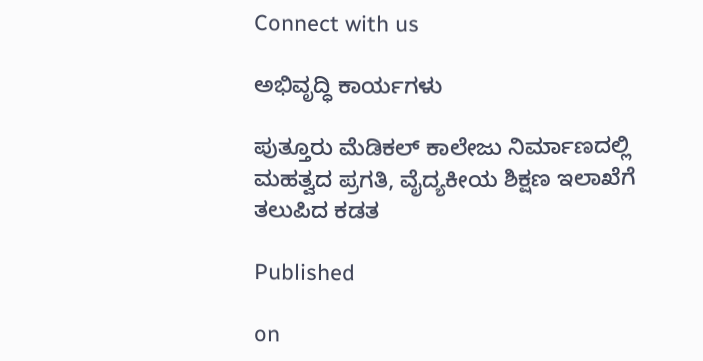Connect with us

ಅಭಿವೃದ್ಧಿ ಕಾರ್ಯಗಳು

ಪುತ್ತೂರು ಮೆಡಿಕಲ್‌ ಕಾಲೇಜು ನಿರ್ಮಾಣದಲ್ಲಿ ಮಹತ್ವದ ಪ್ರಗತಿ, ವೈದ್ಯಕೀಯ ಶಿಕ್ಷಣ ಇಲಾಖೆಗೆ ತಲುಪಿದ ಕಡತ

Published

on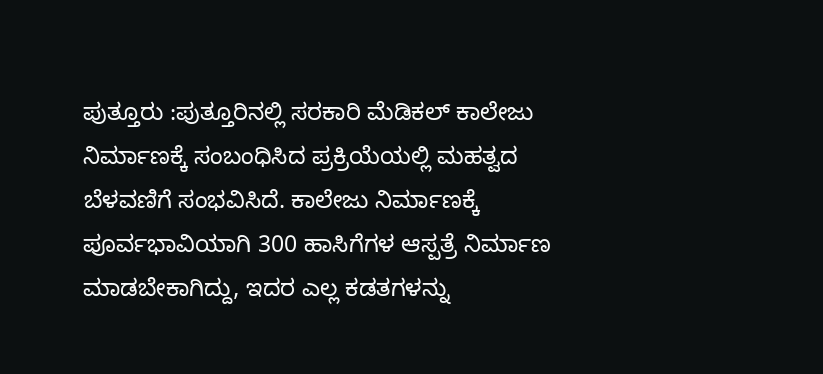ಪುತ್ತೂರು :ಪುತ್ತೂರಿನಲ್ಲಿ ಸರಕಾರಿ ಮೆಡಿಕಲ್‌ ಕಾಲೇಜು ನಿರ್ಮಾಣಕ್ಕೆ ಸಂಬಂಧಿಸಿದ ಪ್ರಕ್ರಿಯೆಯಲ್ಲಿ ಮಹತ್ವದ ಬೆಳವಣಿಗೆ ಸಂಭವಿಸಿದೆ. ಕಾಲೇಜು ನಿರ್ಮಾಣಕ್ಕೆ ಪೂರ್ವಭಾವಿಯಾಗಿ 300 ಹಾಸಿಗೆಗಳ ಆಸ್ಪತ್ರೆ ನಿರ್ಮಾಣ ಮಾಡಬೇಕಾಗಿದ್ದು, ಇದರ ಎಲ್ಲ ಕಡತಗಳನ್ನು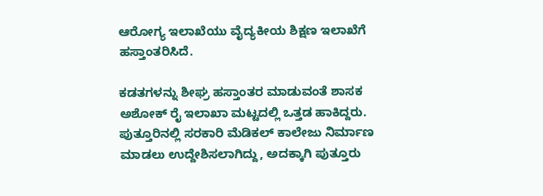ಆರೋಗ್ಯ ಇಲಾಖೆಯು ವೈದ್ಯಕೀಯ ಶಿಕ್ಷಣ ಇಲಾಖೆಗೆ ಹಸ್ತಾಂತರಿಸಿದೆ.

ಕಡತಗಳನ್ನು ಶೀಘ್ರ ಹಸ್ತಾಂತರ ಮಾಡುವಂತೆ ಶಾಸಕ ಅಶೋಕ್‌ ರೈ ಇಲಾಖಾ ಮಟ್ಟದಲ್ಲಿ ಒತ್ತಡ ಹಾಕಿದ್ದರು. ಪುತ್ತೂರಿನಲ್ಲಿ ಸರಕಾರಿ ಮೆಡಿಕಲ್‌ ಕಾಲೇಜು ನಿರ್ಮಾಣ ಮಾಡಲು ಉದ್ದೇಶಿಸಲಾಗಿದ್ದು, ಅದಕ್ಕಾಗಿ ಪುತ್ತೂರು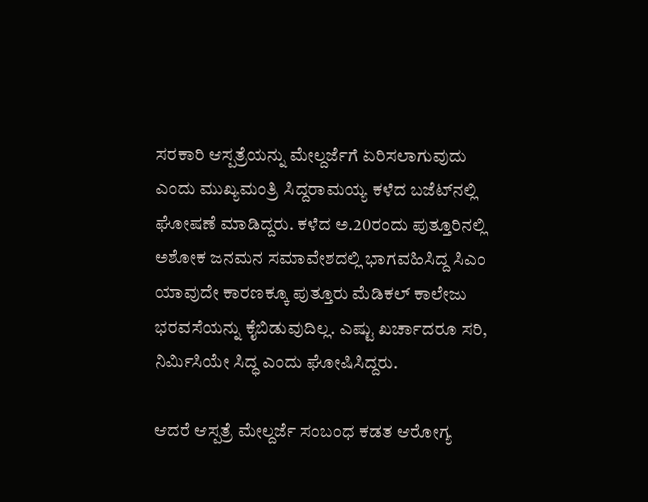ಸರಕಾರಿ ಆಸ್ಪತ್ರೆಯನ್ನು ಮೇಲ್ದರ್ಜೆಗೆ ಏರಿಸಲಾಗುವುದು ಎಂದು ಮುಖ್ಯಮಂತ್ರಿ ಸಿದ್ದರಾಮಯ್ಯ ಕಳೆದ ಬಜೆಟ್‌ನಲ್ಲಿ ಘೋಷಣೆ ಮಾಡಿದ್ದರು. ಕಳೆದ ಅ.20ರಂದು ಪುತ್ತೂರಿನಲ್ಲಿ ಅಶೋಕ ಜನಮನ ಸಮಾವೇಶದಲ್ಲಿ ಭಾಗವಹಿಸಿದ್ದ ಸಿಎಂ ಯಾವುದೇ ಕಾರಣಕ್ಕೂ ಪುತ್ತೂರು ಮೆಡಿಕಲ್‌ ಕಾಲೇಜು ಭರವಸೆಯನ್ನು ಕೈಬಿಡುವುದಿಲ್ಲ. ಎಷ್ಟು ಖರ್ಚಾದರೂ ಸರಿ, ನಿರ್ಮಿಸಿಯೇ ಸಿದ್ಧ ಎಂದು ಘೋಷಿಸಿದ್ದರು.

ಆದರೆ ಆಸ್ಪತ್ರೆ ಮೇಲ್ದರ್ಜೆ ಸಂಬಂಧ ಕಡತ ಆರೋಗ್ಯ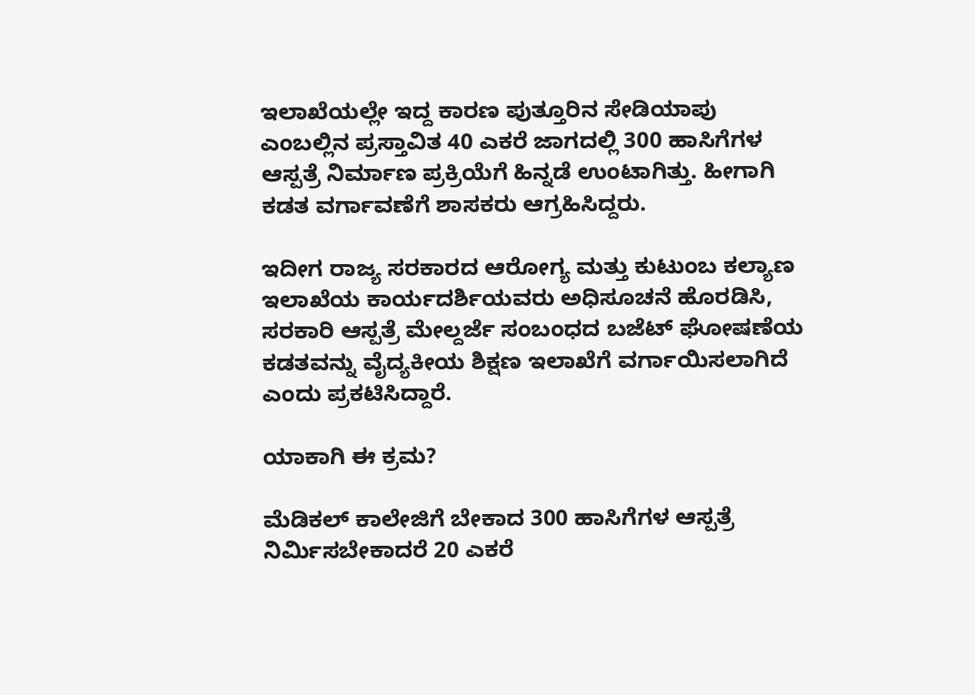ಇಲಾಖೆಯಲ್ಲೇ ಇದ್ದ ಕಾರಣ ಪುತ್ತೂರಿನ ಸೇಡಿಯಾಪು ಎಂಬಲ್ಲಿನ ಪ್ರಸ್ತಾವಿತ 40 ಎಕರೆ ಜಾಗದಲ್ಲಿ 300 ಹಾಸಿಗೆಗಳ ಆಸ್ಪತ್ರೆ ನಿರ್ಮಾಣ ಪ್ರಕ್ರಿಯೆಗೆ ಹಿನ್ನಡೆ ಉಂಟಾಗಿತ್ತು. ಹೀಗಾಗಿ ಕಡತ ವರ್ಗಾವಣೆಗೆ ಶಾಸಕರು ಆಗ್ರಹಿಸಿದ್ದರು.

ಇದೀಗ ರಾಜ್ಯ ಸರಕಾರದ ಆರೋಗ್ಯ ಮತ್ತು ಕುಟುಂಬ ಕಲ್ಯಾಣ ಇಲಾಖೆಯ ಕಾರ್ಯದರ್ಶಿಯವರು ಅಧಿಸೂಚನೆ ಹೊರಡಿಸಿ, ಸರಕಾರಿ ಆಸ್ಪತ್ರೆ ಮೇಲ್ದರ್ಜೆ ಸಂಬಂಧದ ಬಜೆಟ್‌ ಘೋಷಣೆಯ ಕಡತವನ್ನು ವೈದ್ಯಕೀಯ ಶಿಕ್ಷಣ ಇಲಾಖೆಗೆ ವರ್ಗಾಯಿಸಲಾಗಿದೆ ಎಂದು ಪ್ರಕಟಿಸಿದ್ದಾರೆ.

ಯಾಕಾಗಿ ಈ ಕ್ರಮ?

ಮೆಡಿಕಲ್‌ ಕಾಲೇಜಿಗೆ ಬೇಕಾದ 300 ಹಾಸಿಗೆಗಳ ಆಸ್ಪತ್ರೆ ನಿರ್ಮಿಸಬೇಕಾದರೆ 20 ಎಕರೆ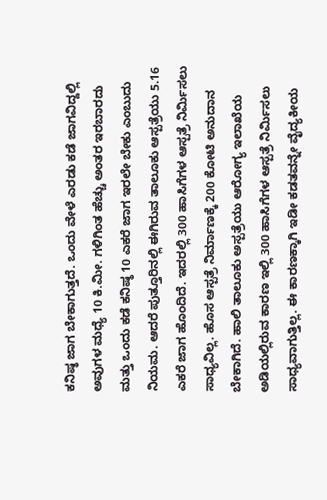ಕನಿಷ್ಠ ಜಾಗ ಬೇಕಾಗುತ್ತದೆ. ಒಂದು ವೇಳೆ ಎರಡು ಕಡೆ ಜಾಗವಿದ್ದಲ್ಲಿ ಅವುಗಳ ಮಧ್ಯೆ 10 ಕಿ.ಮೀ. ಗಳಿಗಿಂತ ಹೆಚ್ಚು ಅಂತರ ಇರಬಾರದು ಮತ್ತು ಒಂದು ಕಡೆ ಕನಿಷ್ಠ 10 ಎಕರೆ ಜಾಗ ಇರಲೇ ಬೇಕು ಎಂಬುದು ನಿಯಮ. ಆದರೆ ಪುತ್ತೂರಿನಲ್ಲಿ ಈಗಿರುವ ತಾಲೂಕು ಆಸ್ಪತ್ರೆಯು 5.16 ಎಕರೆ ಜಾಗ ಹೊಂದಿದೆ. ಇದರಲ್ಲಿ 300 ಹಾಸಿಗೆಗಳ ಆಸ್ಪತ್ರೆ ನಿರ್ಮಿಸಲು ಸಾಧ್ಯವಿಲ್ಲ. ಹೊಸ ಆಸ್ಪತ್ರೆ ನಿರ್ಮಾಣಕ್ಕೆ 200 ಕೋಟಿ ಅನುದಾನ ಬೇಕಾಗಿದೆ. ಹಾಲಿ ತಾಲೂಕು ಅಸ್ಪತ್ರೆಯು ಆರೋಗ್ಯ ಇಲಾಖೆಯ ಅಡಿಯಲ್ಲಿರುವ ಕಾರಣ ಇಲ್ಲಿ 300 ಹಾಸಿಗೆಗಳ ಆಸ್ಪತ್ರೆ ನಿರ್ಮಿಸಲು ಸಾಧ್ಯವಾಗುತ್ತಿಲ್ಲ. ಈ ಕಾರಣಕ್ಕಾಗಿ ಇಡೀ ಕಡತವನ್ನೇ ವೈದ್ಯಕೀಯ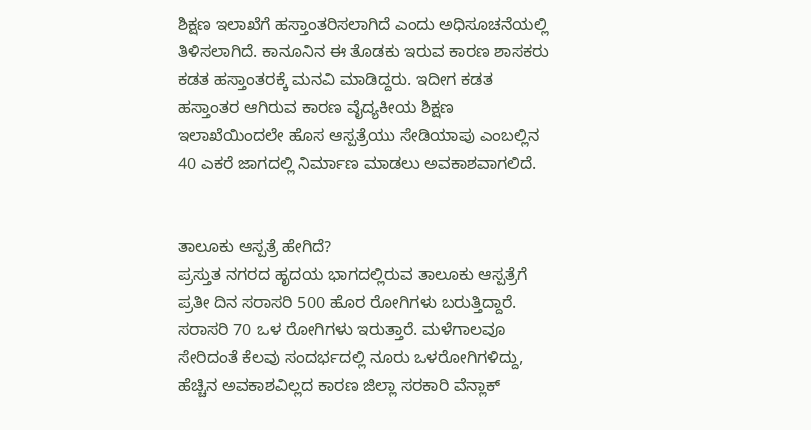ಶಿಕ್ಷಣ ಇಲಾಖೆಗೆ ಹಸ್ತಾಂತರಿಸಲಾಗಿದೆ ಎಂದು ಅಧಿಸೂಚನೆಯಲ್ಲಿ ತಿಳಿಸಲಾಗಿದೆ. ಕಾನೂನಿನ ಈ ತೊಡಕು ಇರುವ ಕಾರಣ ಶಾಸಕರು ಕಡತ ಹಸ್ತಾಂತರಕ್ಕೆ ಮನವಿ ಮಾಡಿದ್ದರು. ಇದೀಗ ಕಡತ ಹಸ್ತಾಂತರ ಆಗಿರುವ ಕಾರಣ ವೈದ್ಯಕೀಯ ಶಿಕ್ಷಣ ಇಲಾಖೆಯಿಂದಲೇ ಹೊಸ ಆಸ್ಪತ್ರೆಯು ಸೇಡಿಯಾಪು ಎಂಬಲ್ಲಿನ 40 ಎಕರೆ ಜಾಗದಲ್ಲಿ ನಿರ್ಮಾಣ ಮಾಡಲು ಅವಕಾಶವಾಗಲಿದೆ.


ತಾಲೂಕು ಆಸ್ಪತ್ರೆ ಹೇಗಿದೆ?
ಪ್ರಸ್ತುತ ನಗರದ ಹೃದಯ ಭಾಗದಲ್ಲಿರುವ ತಾಲೂಕು ಆಸ್ಪತ್ರೆಗೆ ಪ್ರತೀ ದಿನ ಸರಾಸರಿ 500 ಹೊರ ರೋಗಿಗಳು ಬರುತ್ತಿದ್ದಾರೆ. ಸರಾಸರಿ 70 ಒಳ ರೋಗಿಗಳು ಇರುತ್ತಾರೆ. ಮಳೆಗಾಲವೂ ಸೇರಿದಂತೆ ಕೆಲವು ಸಂದರ್ಭದಲ್ಲಿ ನೂರು ಒಳರೋಗಿಗಳಿದ್ದು, ಹೆಚ್ಚಿನ ಅವಕಾಶವಿಲ್ಲದ ಕಾರಣ ಜಿಲ್ಲಾ ಸರಕಾರಿ ವೆನ್ಲಾಕ್‌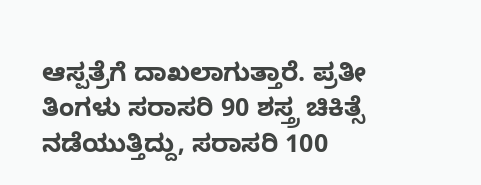ಆಸ್ಪತ್ರೆಗೆ ದಾಖಲಾಗುತ್ತಾರೆ. ಪ್ರತೀ ತಿಂಗಳು ಸರಾಸರಿ 90 ಶಸ್ತ್ರ ಚಿಕಿತ್ಸೆ ನಡೆಯುತ್ತಿದ್ದು, ಸರಾಸರಿ 100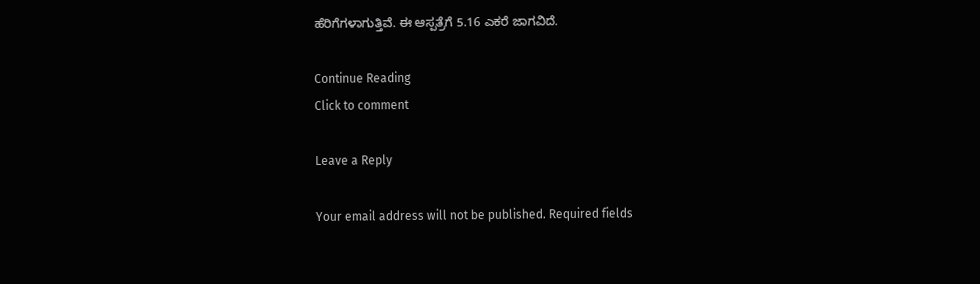ಹೆರಿಗೆಗಳಾಗುತ್ತಿವೆ. ಈ ಆಸ್ಪತ್ರೆಗೆ 5.16 ಎಕರೆ ಜಾಗವಿದೆ.

Continue Reading
Click to comment

Leave a Reply

Your email address will not be published. Required fields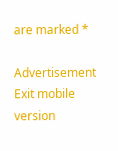are marked *

Advertisement
Exit mobile version